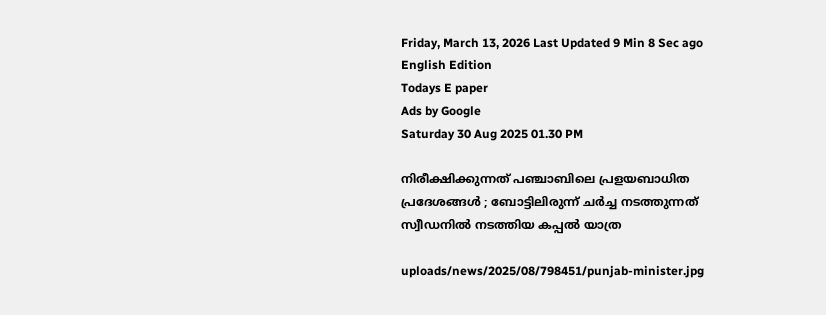Friday, March 13, 2026 Last Updated 9 Min 8 Sec ago English Edition
Todays E paper
Ads by Google
Saturday 30 Aug 2025 01.30 PM

നിരീക്ഷിക്കുന്നത് പഞ്ചാബിലെ പ്രളയബാധിത പ്രദേശങ്ങള്‍ ; ബോട്ടിലിരുന്ന് ചര്‍ച്ച നടത്തുന്നത് സ്വീഡനില്‍ നടത്തിയ കപ്പല്‍ യാത്ര

uploads/news/2025/08/798451/punjab-minister.jpg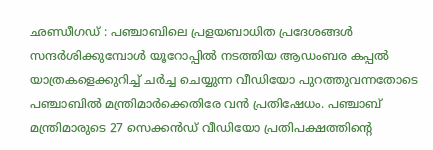ഛണ്ഡീഗഡ് : പഞ്ചാബിലെ പ്രളയബാധിത പ്രദേശങ്ങള്‍ സന്ദര്‍ശിക്കുമ്പോള്‍ യൂറോപ്പില്‍ നടത്തിയ ആഡംബര കപ്പല്‍ യാത്രകളെക്കുറിച്ച് ചര്‍ച്ച ചെയ്യുന്ന വീഡിയോ പുറത്തുവന്നതോടെ പഞ്ചാബില്‍ മന്ത്രിമാര്‍ക്കെതിരേ വന്‍ പ്രതിഷേധം. പഞ്ചാബ് മന്ത്രിമാരുടെ 27 സെക്കന്‍ഡ് വീഡിയോ പ്രതിപക്ഷത്തിന്റെ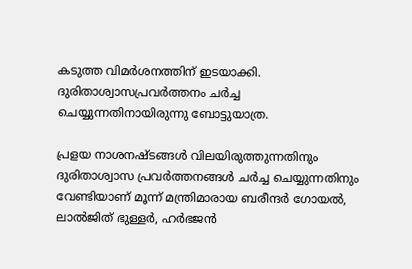കടുത്ത വിമര്‍ശനത്തിന് ഇടയാക്കി. ദുരിതാശ്വാസപ്രവര്‍ത്തനം ചര്‍ച്ച ചെയ്യുന്നതിനായിരുന്നു ബോട്ടുയാത്ര.

പ്രളയ നാശനഷ്ടങ്ങള്‍ വിലയിരുത്തുന്നതിനും ദുരിതാശ്വാസ പ്രവര്‍ത്തനങ്ങള്‍ ചര്‍ച്ച ചെയ്യുന്നതിനും വേണ്ടിയാണ് മൂന്ന് മന്ത്രിമാരായ ബരീന്ദര്‍ ഗോയല്‍, ലാല്‍ജിത് ഭുള്ളര്‍, ഹര്‍ഭജന്‍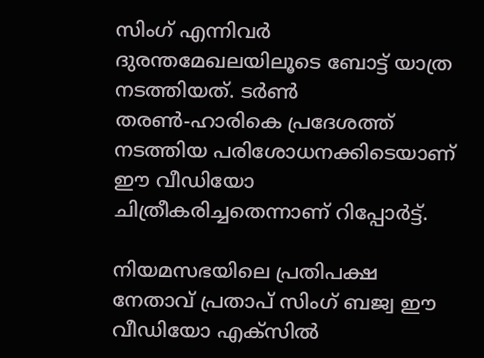സിംഗ് എന്നിവര്‍ ദുരന്തമേഖലയിലൂടെ ബോട്ട് യാത്ര നടത്തിയത്. ടര്‍ണ്‍ തരണ്‍-ഹാരികെ പ്രദേശത്ത് നടത്തിയ പരിശോധനക്കിടെയാണ് ഈ വീഡിയോ ചിത്രീകരിച്ചതെന്നാണ് റിപ്പോര്‍ട്ട്.

നിയമസഭയിലെ പ്രതിപക്ഷ നേതാവ് പ്രതാപ് സിംഗ് ബജ്വ ഈ വീഡിയോ എക്‌സില്‍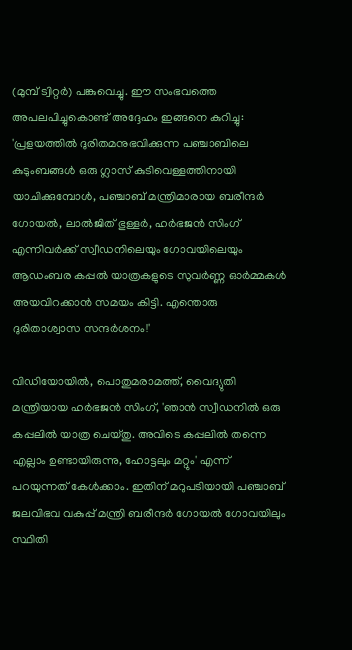(മുമ്പ് ട്വിറ്റര്‍) പങ്കുവെച്ചു. ഈ സംഭവത്തെ അപലപിച്ചുകൊണ്ട് അദ്ദേഹം ഇങ്ങനെ കുറിച്ചു: 'പ്രളയത്തില്‍ ദുരിതമനുഭവിക്കുന്ന പഞ്ചാബിലെ കുടുംബങ്ങള്‍ ഒരു ഗ്ലാസ് കുടിവെള്ളത്തിനായി യാചിക്കുമ്പോള്‍, പഞ്ചാബ് മന്ത്രിമാരായ ബരീന്ദര്‍ ഗോയല്‍, ലാല്‍ജിത് ഭുള്ളര്‍, ഹര്‍ഭജന്‍ സിംഗ് എന്നിവര്‍ക്ക് സ്വീഡനിലെയും ഗോവയിലെയും ആഡംബര കപ്പല്‍ യാത്രകളുടെ സുവര്‍ണ്ണ ഓര്‍മ്മകള്‍ അയവിറക്കാന്‍ സമയം കിട്ടി. എന്തൊരു ദുരിതാശ്വാസ സന്ദര്‍ശനം!'

വിഡിയോയില്‍, പൊതുമരാമത്ത്, വൈദ്യുതി മന്ത്രിയായ ഹര്‍ഭജന്‍ സിംഗ്, 'ഞാന്‍ സ്വീഡനില്‍ ഒരു കപ്പലില്‍ യാത്ര ചെയ്തു. അവിടെ കപ്പലില്‍ തന്നെ എല്ലാം ഉണ്ടായിരുന്നു, ഹോട്ടലും മറ്റും' എന്ന് പറയുന്നത് കേള്‍ക്കാം. ഇതിന് മറുപടിയായി പഞ്ചാബ് ജലവിഭവ വകുപ്പ് മന്ത്രി ബരീന്ദര്‍ ഗോയല്‍ ഗോവയിലും സ്ഥിതി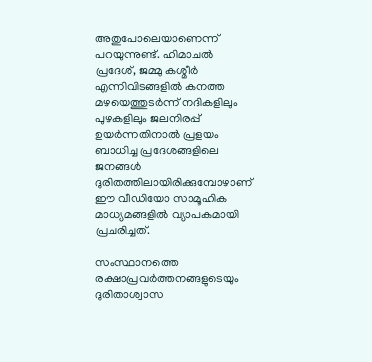അതുപോലെയാണെന്ന് പറയുന്നുണ്ട്. ഹിമാചല്‍ പ്രദേശ്, ജമ്മു കശ്മീര്‍ എന്നിവിടങ്ങളില്‍ കനത്ത മഴയെത്തുടര്‍ന്ന് നദികളിലും പുഴകളിലും ജലനിരപ്പ് ഉയര്‍ന്നതിനാല്‍ പ്രളയം ബാധിച്ച പ്രദേശങ്ങളിലെ ജനങ്ങള്‍ ദുരിതത്തിലായിരിക്കുമ്പോഴാണ് ഈ വീഡിയോ സാമൂഹിക മാധ്യമങ്ങളില്‍ വ്യാപകമായി പ്രചരിച്ചത്.

സംസ്ഥാനത്തെ രക്ഷാപ്രവര്‍ത്തനങ്ങളുടെയും ദുരിതാശ്വാസ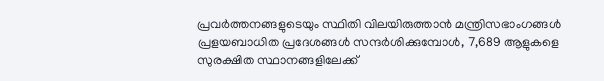പ്രവര്‍ത്തനങ്ങളുടെയും സ്ഥിതി വിലയിരുത്താന്‍ മന്ത്രിസഭാംഗങ്ങള്‍ പ്രളയബാധിത പ്രദേശങ്ങള്‍ സന്ദര്‍ശിക്കുമ്പോള്‍, 7,689 ആളുകളെ സുരക്ഷിത സ്ഥാനങ്ങളിലേക്ക്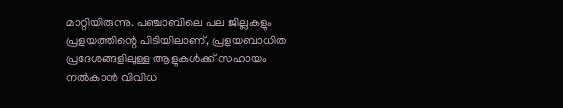മാറ്റിയിരുന്നു. പഞ്ചാബിലെ പല ജില്ലകളും പ്രളയത്തിന്റെ പിടിയിലാണ്, പ്രളയബാധിത പ്രദേശങ്ങളിലുള്ള ആളുകള്‍ക്ക് സഹായം നല്‍കാന്‍ വിവിധ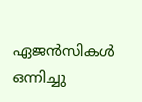ഏജന്‍സികള്‍ ഒന്നിച്ചു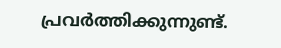പ്രവര്‍ത്തിക്കുന്നുണ്ട്.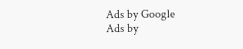Ads by Google
Ads by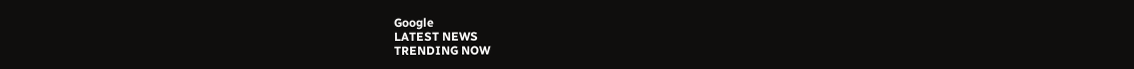Google
LATEST NEWS
TRENDING NOW